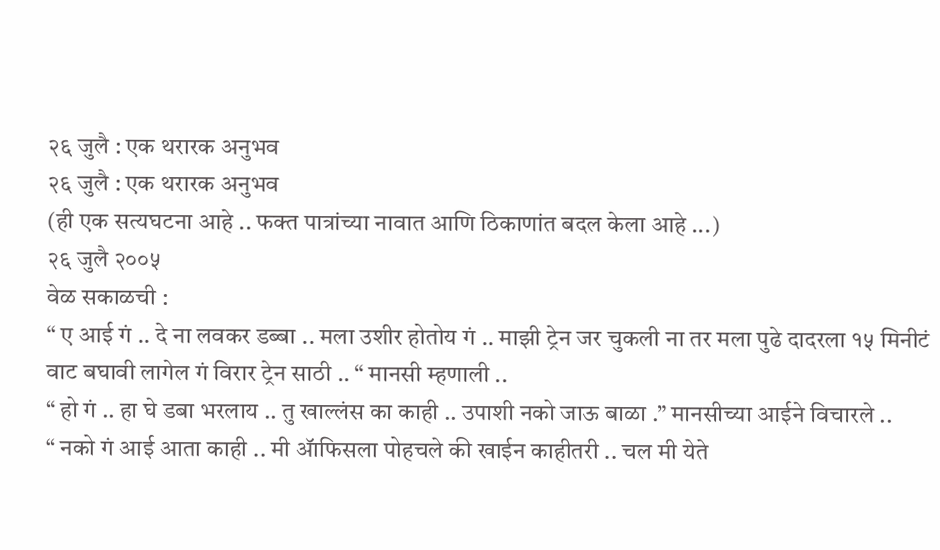२६ जुलै : एक थरारक अनुभव
२६ जुलै : एक थरारक अनुभव
(ही एक सत्यघटना आहे .. फक्त पात्रांच्या नावात आणि ठिकाणांत बदल केला आहे ...)
२६ जुलै २००५
वेळ सकाळची :
“ ए आई गं .. दे ना लवकर डब्बा .. मला उशीर होतोय गं .. माझी ट्रेन जर चुकली ना तर मला पुढे दादरला १५ मिनीटं वाट बघावी लागेल गं विरार ट्रेन साठी .. “ मानसी म्हणाली ..
“ हो गं .. हा घे डबा भरलाय .. तु खाल्लंस का काही .. उपाशी नको जाऊ बाळा .” मानसीच्या आईने विचारले ..
“ नको गं आई आता काही .. मी ॲाफिसला पोहचले की खाईन काहीतरी .. चल मी येते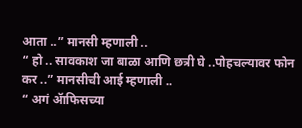आता ..” मानसी म्हणाली ..
“ हो .. सावकाश जा बाळा आणि छत्री घे ..पोहचल्यावर फोन कर ..” मानसीची आई म्हणाली ..
“ अगं ॲाफिसच्या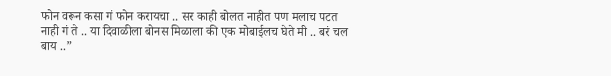फोन वरून कसा गं फोन करायचा .. सर काही बोलत नाहीत पण मलाच पटत नाही गं ते .. या दिवाळीला बोनस मिळाला की एक मोबाईलच घेते मी .. बरं चल बाय ..”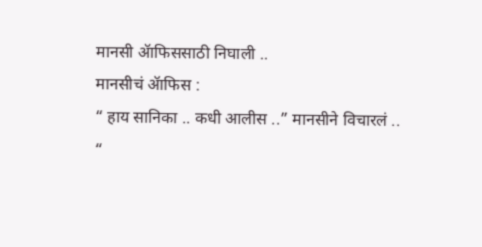मानसी ॲाफिससाठी निघाली ..
मानसीचं ॲाफिस :
“ हाय सानिका .. कधी आलीस ..” मानसीने विचारलं ..
“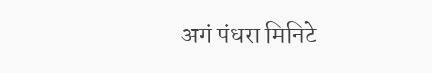अगं पंधरा मिनिटे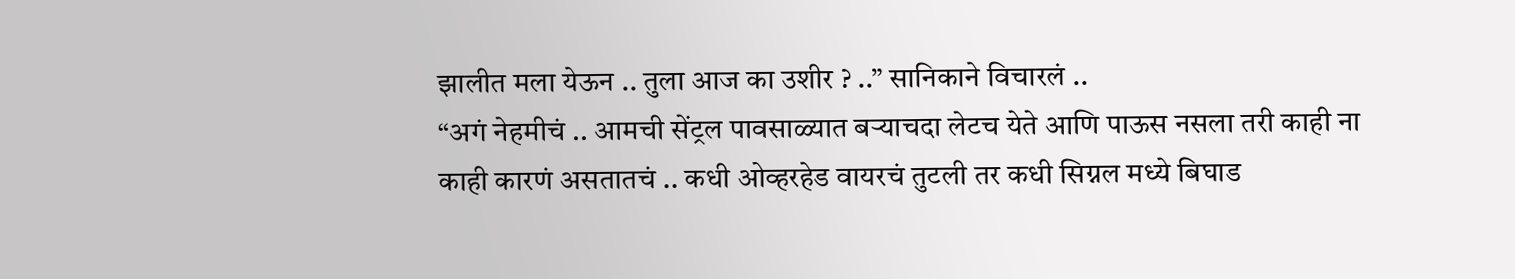झालीत मला येऊन .. तुला आज का उशीर ? ..” सानिकाने विचारलं ..
“अगं नेहमीचं .. आमची सेंट्रल पावसाळ्यात बऱ्याचदा लेटच येते आणि पाऊस नसला तरी काही ना काही कारणं असतातचं .. कधी ओव्हरहेड वायरचं तुटली तर कधी सिग्नल मध्ये बिघाड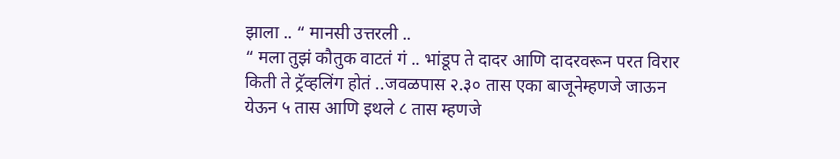झाला .. “ मानसी उत्तरली ..
“ मला तुझं कौतुक वाटतं गं .. भांडूप ते दादर आणि दादरवरून परत विरार किती ते ट्रॅव्हलिंग होतं ..जवळपास २.३० तास एका बाजूनेम्हणजे जाऊन येऊन ५ तास आणि इथले ८ तास म्हणजे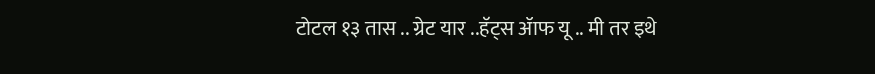टोटल १३ तास .. ग्रेट यार ..हॅट्स ॲाफ यू .. मी तर इथे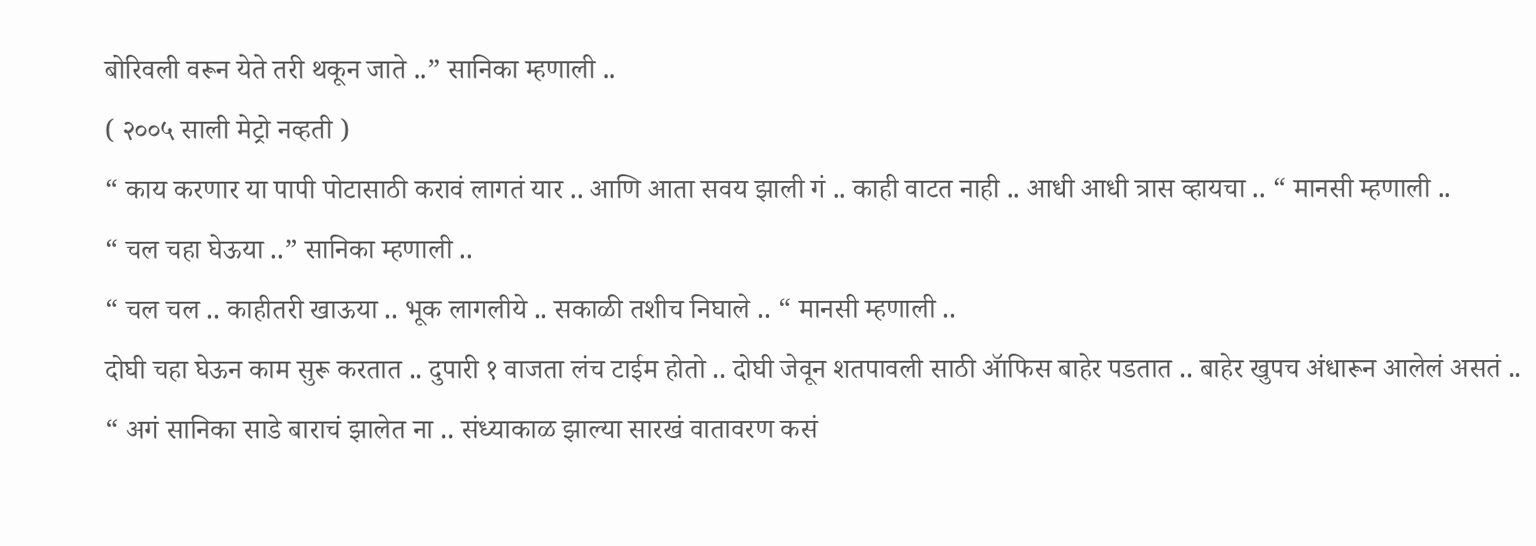बोरिवली वरून येते तरी थकून जाते ..” सानिका म्हणाली ..
( २००५ साली मेट्रो नव्हती )
“ काय करणार या पापी पोटासाठी करावं लागतं यार .. आणि आता सवय झाली गं .. काही वाटत नाही .. आधी आधी त्रास व्हायचा .. “ मानसी म्हणाली ..
“ चल चहा घेऊया ..” सानिका म्हणाली ..
“ चल चल .. काहीतरी खाऊया .. भूक लागलीये .. सकाळी तशीच निघाले .. “ मानसी म्हणाली ..
दोघी चहा घेऊन काम सुरू करतात .. दुपारी १ वाजता लंच टाईम होतो .. दोघी जेवून शतपावली साठी ॲाफिस बाहेर पडतात .. बाहेर खुपच अंधारून आलेलं असतं ..
“ अगं सानिका साडे बाराचं झालेत ना .. संध्याकाळ झाल्या सारखं वातावरण कसं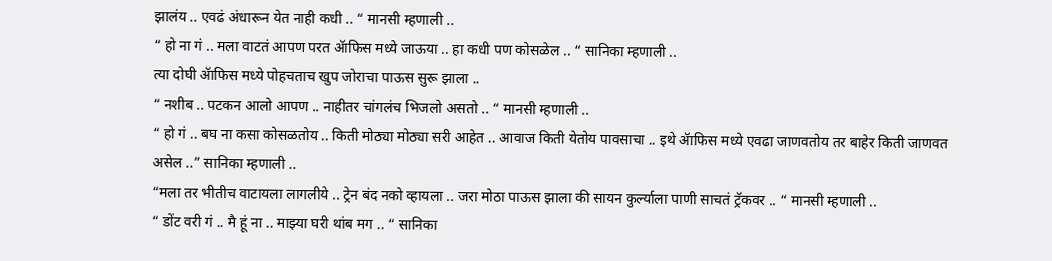झालंय .. एवढं अंधारून येत नाही कधी .. “ मानसी म्हणाली ..
“ हो ना गं .. मला वाटतं आपण परत ॲाफिस मध्ये जाऊया .. हा कधी पण कोसळेल .. “ सानिका म्हणाली ..
त्या दोघी ॲाफिस मध्ये पोहचताच खुप जोराचा पाऊस सुरू झाला ..
“ नशीब .. पटकन आलो आपण .. नाहीतर चांगलंच भिजलो असतो .. “ मानसी म्हणाली ..
“ हो गं .. बघ ना कसा कोसळतोय .. किती मोठ्या मोठ्या सरी आहेत .. आवाज किती येतोय पावसाचा .. इथे ॲाफिस मध्ये एवढा जाणवतोय तर बाहेर किती जाणवत असेल ..” सानिका म्हणाली ..
“मला तर भीतीच वाटायला लागलीये .. ट्रेन बंद नको व्हायला .. जरा मोठा पाऊस झाला की सायन कुर्ल्याला पाणी साचतं ट्रॅकवर .. “ मानसी म्हणाली ..
“ डोंट वरी गं .. मै हूं ना .. माझ्या घरी थांब मग .. “ सानिका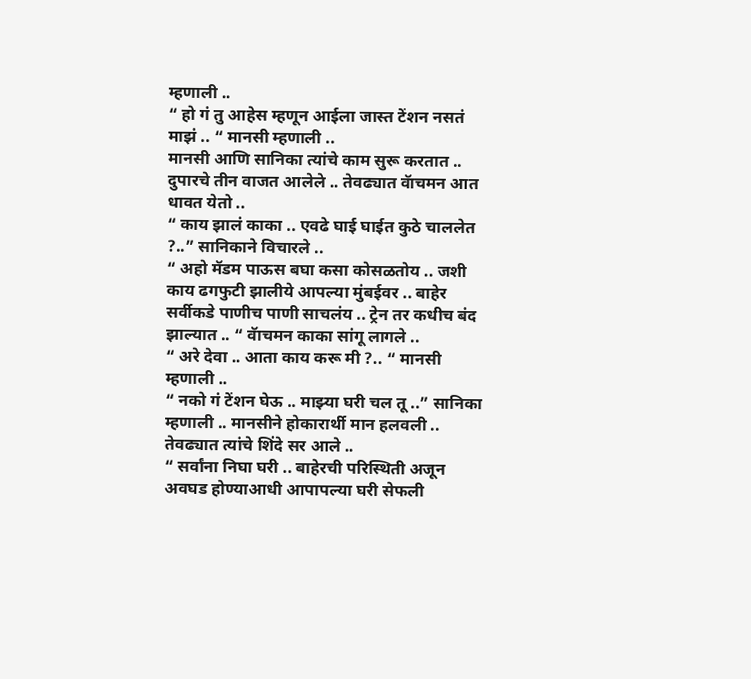म्हणाली ..
“ हो गं तु आहेस म्हणून आईला जास्त टेंशन नसतं माझं .. “ मानसी म्हणाली ..
मानसी आणि सानिका त्यांचे काम सुरू करतात .. दुपारचे तीन वाजत आलेले .. तेवढ्यात वॅाचमन आत धावत येतो ..
“ काय झालं काका .. एवढे घाई घाईत कुठे चाललेत ?..” सानिकाने विचारले ..
“ अहो मॅडम पाऊस बघा कसा कोसळतोय .. जशी काय ढगफुटी झालीये आपल्या मुंबईवर .. बाहेर सर्वीकडे पाणीच पाणी साचलंय .. ट्रेन तर कधीच बंद झाल्यात .. “ वॅाचमन काका सांगू लागले ..
“ अरे देवा .. आता काय करू मी ?.. “ मानसी म्हणाली ..
“ नको गं टेंशन घेऊ .. माझ्या घरी चल तू ..” सानिका म्हणाली .. मानसीने होकारार्थी मान हलवली ..
तेवढ्यात त्यांचे शिंदे सर आले ..
“ सर्वांना निघा घरी .. बाहेरची परिस्थिती अजून अवघड होण्याआधी आपापल्या घरी सेफली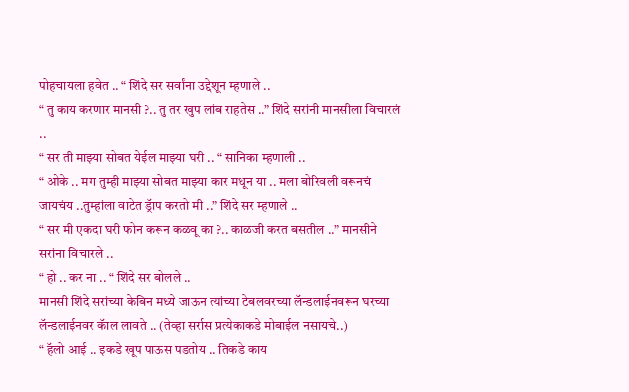पोहचायला हवेत .. “ शिंदे सर सर्वांना उद्देशून म्हणाले ..
“ तु काय करणार मानसी ?.. तु तर खुप लांब राहतेस ..” शिंदे सरांनी मानसीला विचारलं ..
“ सर ती माझ्या सोबत येईल माझ्या घरी .. “ सानिका म्हणाली ..
“ ओके .. मग तुम्ही माझ्या सोबत माझ्या कार मधून या .. मला बोरिवली वरूनचं जायचंय ..तुम्हांला वाटेत ड्रॅाप करतो मी ..” शिंदे सर म्हणाले ..
“ सर मी एकदा घरी फोन करून कळवू का ?.. काळजी करत बसतील ..” मानसीने सरांना विचारले ..
“ हो .. कर ना .. “ शिंदे सर बोलले ..
मानसी शिंदे सरांच्या केबिन मध्ये जाऊन त्यांच्या टेबलवरच्या लॅन्डलाईनवरून घरच्या लॅन्डलाईनवर कॅाल लावते .. (तेव्हा सर्रास प्रत्येकाकडे मोबाईल नसायचे..)
“ हॅलो आई .. इकडे खूप पाऊस पडतोय .. तिकडे काय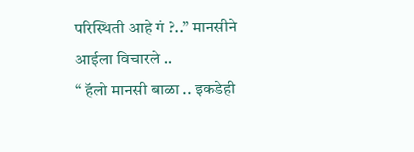परिस्थिती आहे गं ?..” मानसीने आईला विचारले ..
“ हॅलो मानसी बाळा .. इकडेही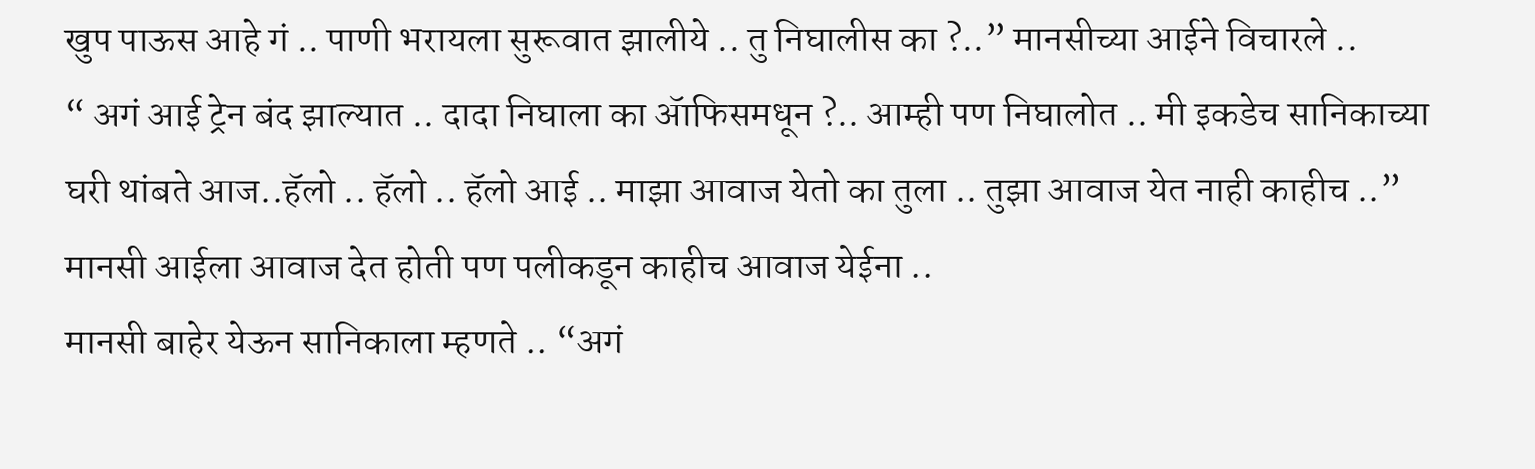खुप पाऊस आहे गं .. पाणी भरायला सुरूवात झालीये .. तु निघालीस का ?..” मानसीच्या आईने विचारले ..
“ अगं आई ट्रेन बंद झाल्यात .. दादा निघाला का ॲाफिसमधून ?.. आम्ही पण निघालोत .. मी इकडेच सानिकाच्या घरी थांबते आज..हॅलो .. हॅलो .. हॅलो आई .. माझा आवाज येतो का तुला .. तुझा आवाज येत नाही काहीच ..” मानसी आईला आवाज देत होती पण पलीकडून काहीच आवाज येईना ..
मानसी बाहेर येऊन सानिकाला म्हणते .. “अगं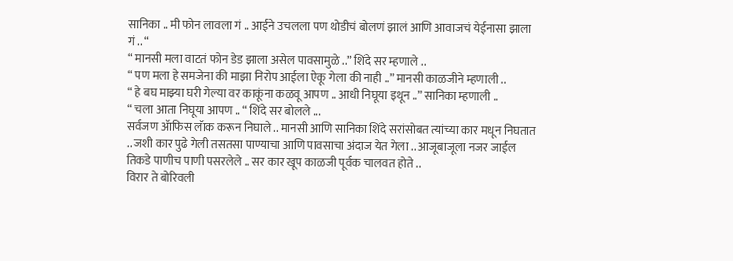सानिका .. मी फोन लावला गं .. आईने उचलला पण थोडीचं बोलणं झालं आणि आवाजचं येईनासा झाला गं .. “
“ मानसी मला वाटतं फोन डेड झाला असेल पावसामुळे ..” शिंदे सर म्हणाले ..
“ पण मला हे समजेना की माझा निरोप आईला ऐकू गेला की नाही ..” मानसी काळजीने म्हणाली ..
“ हे बघ माझ्या घरी गेल्या वर काकूंना कळवू आपण .. आधी निघूया इथून ..” सानिका म्हणाली ..
“ चला आता निघूया आपण .. “ शिंदे सर बोलले ...
सर्वजण ॲाफिस लॅाक करून निघाले .. मानसी आणि सानिका शिंदे सरांसोबत त्यांच्या कार मधून निघतात .. जशी कार पुढे गेली तसतसा पाण्याचा आणि पावसाचा अंदाज येत गेला .. आजूबाजूला नजर जाईल तिकडे पाणीच पाणी पसरलेले .. सर कार खूप काळजी पूर्वक चालवत होते ..
विरार ते बोरिवली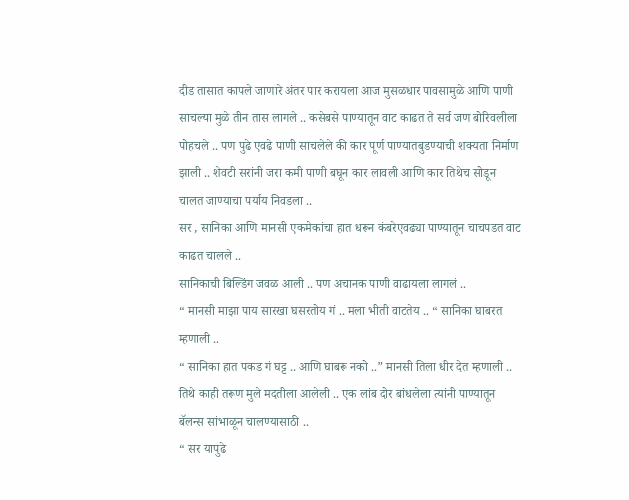दीड तासात कापले जाणारे अंतर पार करायला आज मुसळधार पावसामुळे आणि पाणी साचल्या मुळे तीन तास लागले .. कसेबसे पाण्यातून वाट काढत ते सर्व जण बोरिवलीला पोहचले .. पण पुढे एवढे पाणी साचलेले की कार पूर्ण पाण्यातबुडण्याची शक्यता निर्माण झाली .. शेवटी सरांनी जरा कमी पाणी बघून कार लावली आणि कार तिथेच सोडून चालत जाण्याचा पर्याय निवडला ..
सर , सानिका आणि मानसी एकमेकांचा हात धरून कंबरेएवढ्या पाण्यातून चाचपडत वाट काढत चालले ..
सानिकाची बिल्डिंग जवळ आली .. पण अचानक पाणी वाढायला लागलं ..
“ मानसी माझा पाय सारखा घसरतोय गं .. मला भीती वाटतेय .. “ सानिका घाबरत म्हणाली ..
“ सानिका हात पकड गं घट्ट .. आणि घाबरू नको ..” मानसी तिला धीर देत म्हणाली ..
तिथे काही तरूण मुले मदतीला आलेली .. एक लांब दोर बांधलेला त्यांनी पाण्यातून बॅलन्स सांभाळून चालण्यासाठी ..
“ सर यापुढे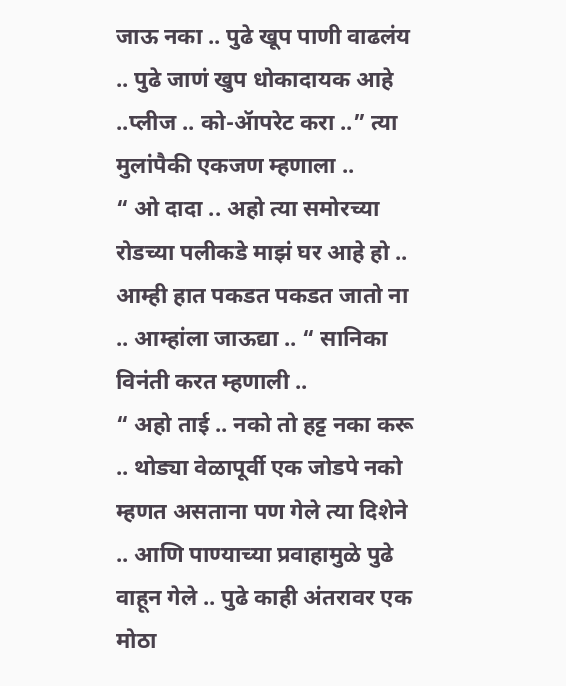जाऊ नका .. पुढे खूप पाणी वाढलंय .. पुढे जाणं खुप धोकादायक आहे ..प्लीज .. को-ॲापरेट करा ..” त्या मुलांपैकी एकजण म्हणाला ..
“ ओ दादा .. अहो त्या समोरच्या रोडच्या पलीकडे माझं घर आहे हो .. आम्ही हात पकडत पकडत जातो ना .. आम्हांला जाऊद्या .. “ सानिका विनंती करत म्हणाली ..
“ अहो ताई .. नको तो हट्ट नका करू .. थोड्या वेळापूर्वी एक जोडपे नको म्हणत असताना पण गेले त्या दिशेने .. आणि पाण्याच्या प्रवाहामुळे पुढे वाहून गेले .. पुढे काही अंतरावर एक मोठा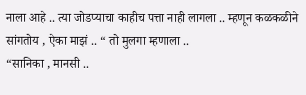नाला आहे .. त्या जोडप्याचा काहीच पत्ता नाही लागला .. म्हणून कळकळीने सांगतोय , ऐका माझं .. “ तो मुलगा म्हणाला ..
“सानिका , मानसी ..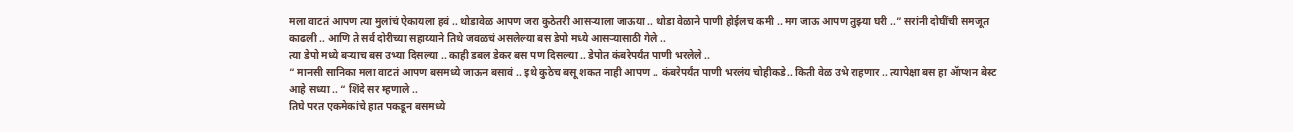मला वाटतं आपण त्या मुलांचं ऐकायला हवं .. थोडावेळ आपण जरा कुठेतरी आसऱ्याला जाऊया .. थोडा वेळाने पाणी होईलच कमी .. मग जाऊ आपण तुझ्या घरी ..” सरांनी दोघींची समजूत काढली .. आणि ते सर्व दोरीच्या सहाय्याने तिथे जवळचं असलेल्या बस डेपो मध्ये आसऱ्यासाठी गेले ..
त्या डेपो मध्ये बऱ्याच बस उभ्या दिसल्या .. काही डबल डेकर बस पण दिसल्या .. डेपोत कंबरेपर्यंत पाणी भरलेले ..
“ मानसी सानिका मला वाटतं आपण बसमध्ये जाऊन बसावं .. इथे कुठेच बसू शकत नाही आपण .. कंबरेपर्यंत पाणी भरलंय चोहीकडे.. किती वेळ उभे राहणार .. त्यापेक्षा बस हा ॲाप्शन बेस्ट आहे सध्या .. “ शिंदे सर म्हणाले ..
तिघे परत एकमेकांचे हात पकडून बसमध्ये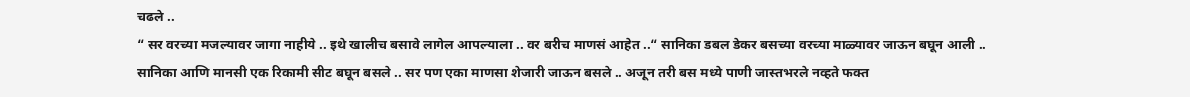चढले ..
“ सर वरच्या मजल्यावर जागा नाहीये .. इथे खालीच बसावे लागेल आपल्याला .. वर बरीच माणसं आहेत ..“ सानिका डबल डेकर बसच्या वरच्या माळ्यावर जाऊन बघून आली ..
सानिका आणि मानसी एक रिकामी सीट बघून बसले .. सर पण एका माणसा शेजारी जाऊन बसले .. अजून तरी बस मध्ये पाणी जास्तभरले नव्हते फक्त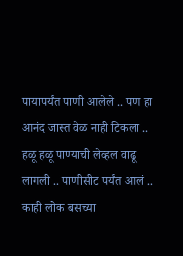पायापर्यंत पाणी आलेले .. पण हा आनंद जास्त वेळ नाही टिकला .. हळू हळू पाण्याची लेव्हल वाढू लागली .. पाणीसीट पर्यंत आलं .. काही लोक बसच्या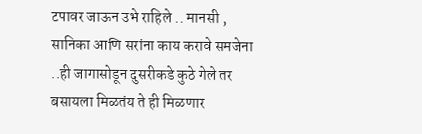टपावर जाऊन उभे राहिले .. मानसी , सानिका आणि सरांना काय करावे समजेना ..ही जागासोडून दुसरीकडे कुठे गेले तर बसायला मिळतंय ते ही मिळणार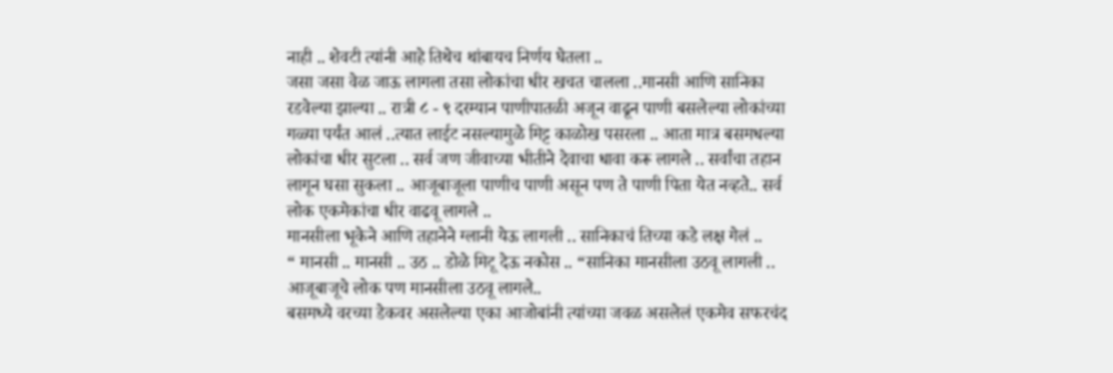नाही .. शेवटी त्यांनी आहे तिथेच थांबायच निर्णय घेतला ..
जसा जसा वेळ जाऊ लागला तसा लोकांचा धीर खचत चालला ..मानसी आणि सानिका रडवेल्या झाल्या .. रात्री ८ - ९ दरम्यान पाणीपातळी अजून वाढून पाणी बसलेल्या लोकांच्या गळ्या पर्यंत आलं ..त्यात लाईट नसल्यामुळे मिट्ट काळोख पसरला .. आता मात्र बसमधल्या लोकांचा धीर सुटला .. सर्व जण जीवाच्या भीतीने देवाचा धावा करू लागले .. सर्वांचा तहान लागून घसा सुकला .. आजूबाजूला पाणीच पाणी असून पण ते पाणी पिता येत नव्हते.. सर्व लोक एकमेकांचा धीर वाढवू लागले ..
मानसीला भूकेने आणि तहानेने ग्लानी येऊ लागली .. सानिकाचं तिच्या कडे लक्ष गेलं ..
“ मानसी .. मानसी .. उठ .. डोळे मिटू देऊ नकोस .. “सानिका मानसीला उठवू लागली .. आजूबाजूचे लोक पण मानसीला उठवू लागले..
बसमध्ये वरच्या डेकवर असलेल्या एका आजोबांनी त्यांच्या जवळ असलेलं एकमेव सफरचंद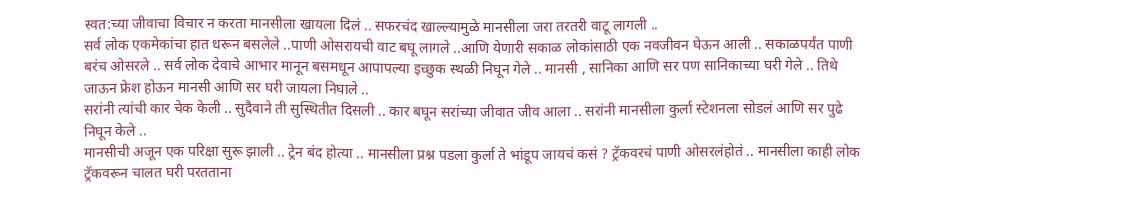स्वत:च्या जीवाचा विचार न करता मानसीला खायला दिलं .. सफरचंद खाल्ल्यामुळे मानसीला जरा तरतरी वाटू लागली ..
सर्व लोक एकमेकांचा हात धरून बसलेले ..पाणी ओसरायची वाट बघू लागले ..आणि येणारी सकाळ लोकांसाठी एक नवजीवन घेऊन आली .. सकाळपर्यंत पाणी बरंच ओसरले .. सर्व लोक देवाचे आभार मानून बसमधून आपापल्या इच्छुक स्थळी निघून गेले .. मानसी , सानिका आणि सर पण सानिकाच्या घरी गेले .. तिथे जाऊन फ्रेश होऊन मानसी आणि सर घरी जायला निघाले ..
सरांनी त्यांची कार चेक केली .. सुदैवाने ती सुस्थितीत दिसली .. कार बघून सरांच्या जीवात जीव आला .. सरांनी मानसीला कुर्ला स्टेशनला सोडलं आणि सर पुढे निघून केले ..
मानसीची अजून एक परिक्षा सुरू झाली .. ट्रेन बंद होत्या .. मानसीला प्रश्न पडला कुर्ला ते भांडूप जायचं कसं ? ट्रॅकवरचं पाणी ओसरलंहोतं .. मानसीला काही लोक ट्रॅकवरून चालत घरी परतताना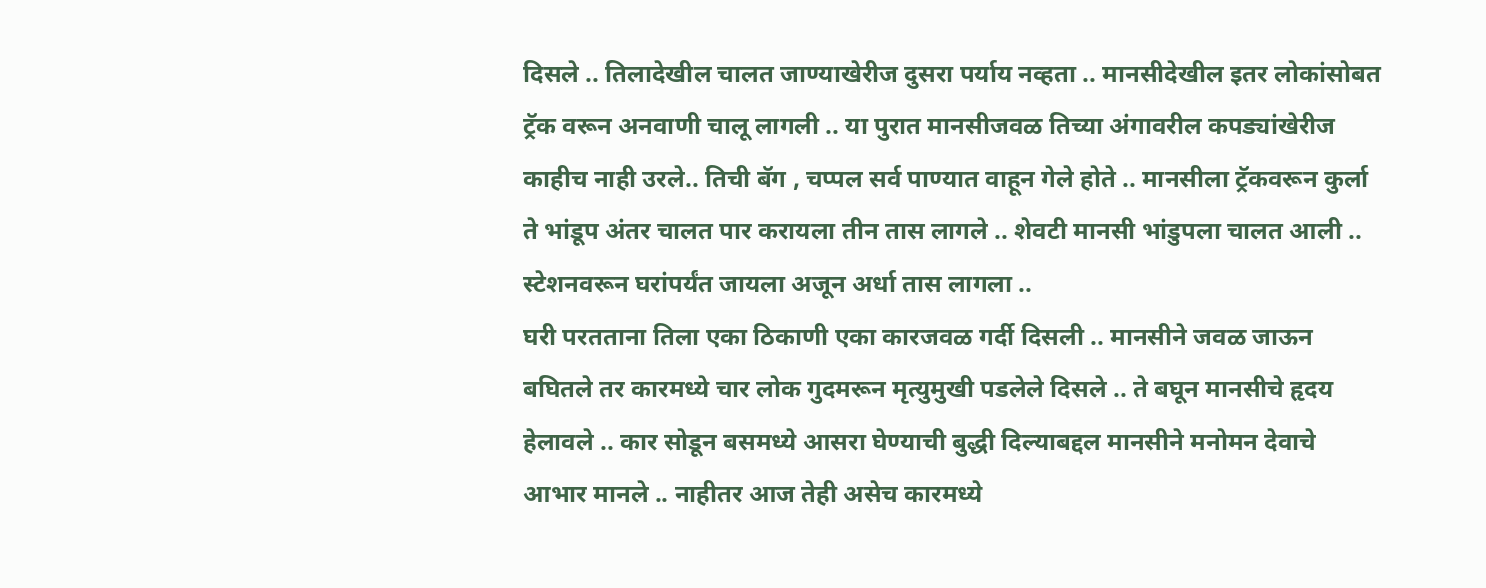दिसले .. तिलादेखील चालत जाण्याखेरीज दुसरा पर्याय नव्हता .. मानसीदेखील इतर लोकांसोबत ट्रॅक वरून अनवाणी चालू लागली .. या पुरात मानसीजवळ तिच्या अंगावरील कपड्यांखेरीज काहीच नाही उरले.. तिची बॅग , चप्पल सर्व पाण्यात वाहून गेले होते .. मानसीला ट्रॅकवरून कुर्ला ते भांडूप अंतर चालत पार करायला तीन तास लागले .. शेवटी मानसी भांडुपला चालत आली .. स्टेशनवरून घरांपर्यंत जायला अजून अर्धा तास लागला ..
घरी परतताना तिला एका ठिकाणी एका कारजवळ गर्दी दिसली .. मानसीने जवळ जाऊन बघितले तर कारमध्ये चार लोक गुदमरून मृत्युमुखी पडलेले दिसले .. ते बघून मानसीचे हृदय हेलावले .. कार सोडून बसमध्ये आसरा घेण्याची बुद्धी दिल्याबद्दल मानसीने मनोमन देवाचे आभार मानले .. नाहीतर आज तेही असेच कारमध्ये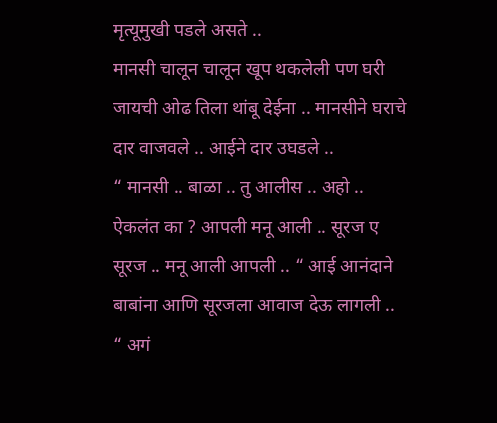मृत्यूमुखी पडले असते ..
मानसी चालून चालून खूप थकलेली पण घरी जायची ओढ तिला थांबू देईना .. मानसीने घराचे दार वाजवले .. आईने दार उघडले ..
“ मानसी .. बाळा .. तु आलीस .. अहो .. ऐकलंत का ? आपली मनू आली .. सूरज ए सूरज .. मनू आली आपली .. “ आई आनंदाने बाबांना आणि सूरजला आवाज देऊ लागली ..
“ अगं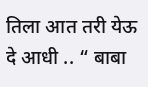तिला आत तरी येऊ दे आधी .. “ बाबा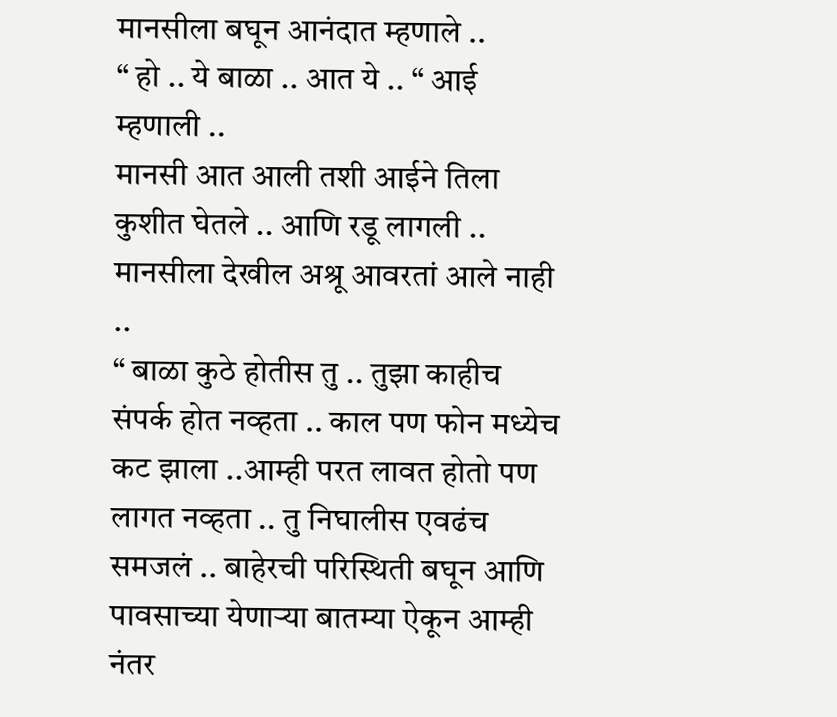मानसीला बघून आनंदात म्हणाले ..
“ हो .. ये बाळा .. आत ये .. “ आई म्हणाली ..
मानसी आत आली तशी आईने तिला कुशीत घेतले .. आणि रडू लागली .. मानसीला देखील अश्रू आवरतां आले नाही ..
“ बाळा कुठे होतीस तु .. तुझा काहीच संपर्क होत नव्हता .. काल पण फोन मध्येच कट झाला ..आम्ही परत लावत होतो पण लागत नव्हता .. तु निघालीस एवढंच समजलं .. बाहेरची परिस्थिती बघून आणि पावसाच्या येणाऱ्या बातम्या ऐकून आम्ही नंतर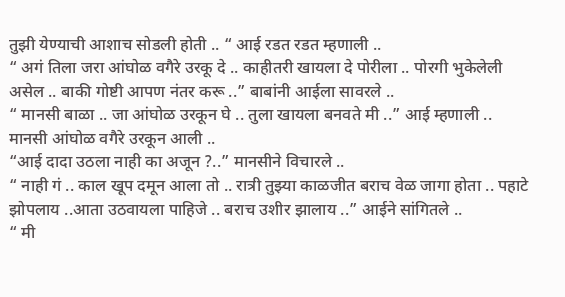तुझी येण्याची आशाच सोडली होती .. “ आई रडत रडत म्हणाली ..
“ अगं तिला जरा आंघोळ वगैरे उरकू दे .. काहीतरी खायला दे पोरीला .. पोरगी भुकेलेली असेल .. बाकी गोष्टी आपण नंतर करू ..” बाबांनी आईला सावरले ..
“ मानसी बाळा .. जा आंघोळ उरकून घे .. तुला खायला बनवते मी ..” आई म्हणाली ..
मानसी आंघोळ वगैरे उरकून आली ..
“आई दादा उठला नाही का अजून ?..” मानसीने विचारले ..
“ नाही गं .. काल खूप दमून आला तो .. रात्री तुझ्या काळजीत बराच वेळ जागा होता .. पहाटे झोपलाय ..आता उठवायला पाहिजे .. बराच उशीर झालाय ..” आईने सांगितले ..
“ मी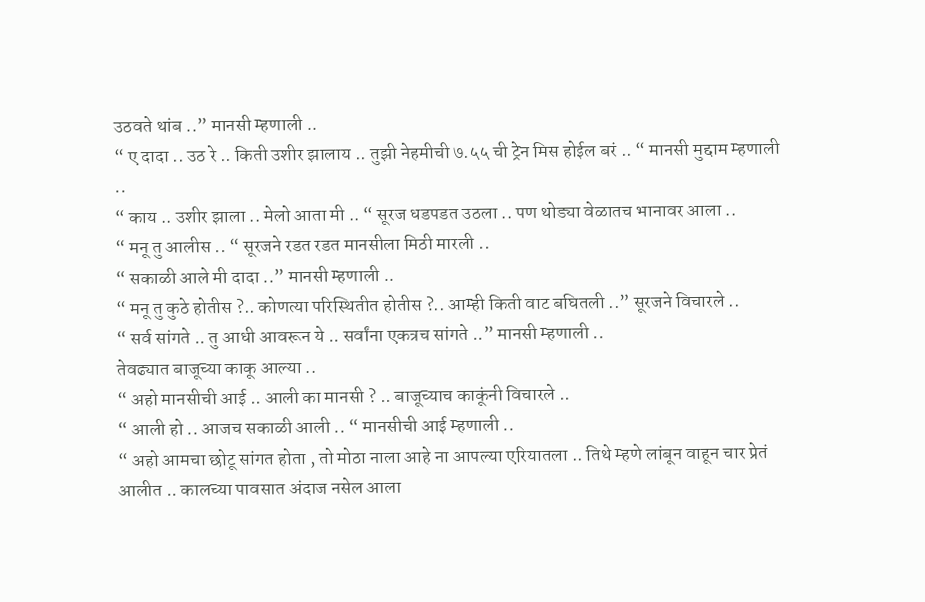उठवते थांब ..” मानसी म्हणाली ..
“ ए दादा .. उठ रे .. किती उशीर झालाय .. तुझी नेहमीची ७.५५ ची ट्रेन मिस होईल बरं .. “ मानसी मुद्दाम म्हणाली ..
“ काय .. उशीर झाला .. मेलो आता मी .. “ सूरज धडपडत उठला .. पण थोड्या वेळातच भानावर आला ..
“ मनू तु आलीस .. “ सूरजने रडत रडत मानसीला मिठी मारली ..
“ सकाळी आले मी दादा ..” मानसी म्हणाली ..
“ मनू तु कुठे होतीस ?.. कोणत्या परिस्थितीत होतीस ?.. आम्ही किती वाट बघितली ..” सूरजने विचारले ..
“ सर्व सांगते .. तु आधी आवरून ये .. सर्वांना एकत्रच सांगते ..” मानसी म्हणाली ..
तेवढ्यात बाजूच्या काकू आल्या ..
“ अहो मानसीची आई .. आली का मानसी ? .. बाजूच्याच काकूंनी विचारले ..
“ आली हो .. आजच सकाळी आली .. “ मानसीची आई म्हणाली ..
“ अहो आमचा छोटू सांगत होता , तो मोठा नाला आहे ना आपल्या एरियातला .. तिथे म्हणे लांबून वाहून चार प्रेतं आलीत .. कालच्या पावसात अंदाज नसेल आला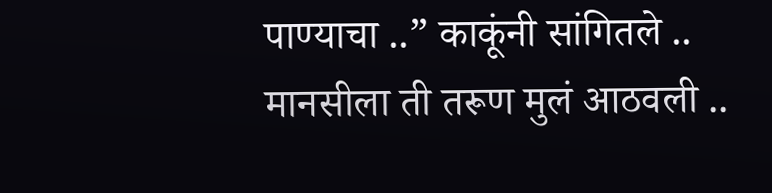पाण्याचा ..” काकूंनी सांगितले ..
मानसीला ती तरूण मुलं आठवली ..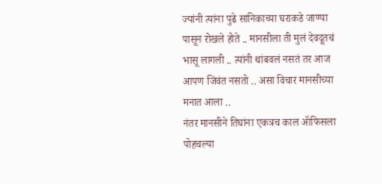ज्यांनी त्यांना पुढे सानिकाच्या घराकडे जाण्या पासून रोखले होते .. मानसीला ती मुलं देवदूतचं भासू लागली .. त्यांनी थांबवलं नसतं तर आज आपण जिवंत नसतो .. असा विचार मानसीच्या मनात आला ..
नंतर मानसीने तिघांना एकत्रच काल ॲाफिसला पोहचल्या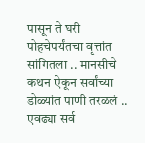पासून ते घरी पोहचेपर्यंतचा वृत्तांत सांगितला .. मानसीचे कथन ऐकून सर्वांच्या डोळ्यांत पाणी तरळलं .. एवढ्या सर्व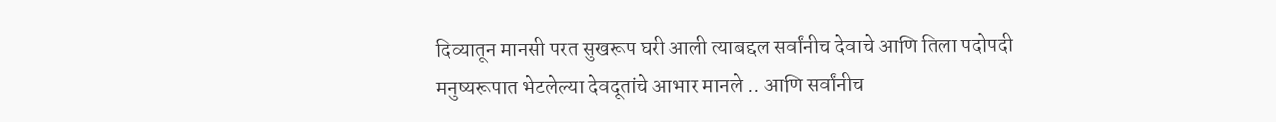दिव्यातून मानसी परत सुखरूप घरी आली त्याबद्दल सर्वांनीच देवाचे आणि तिला पदोपदी मनुष्यरूपात भेटलेल्या देवदूतांचे आभार मानले .. आणि सर्वांनीच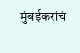मुंबईकरांचं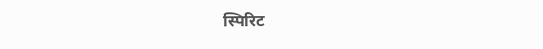स्पिरिट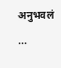अनुभवलं ...